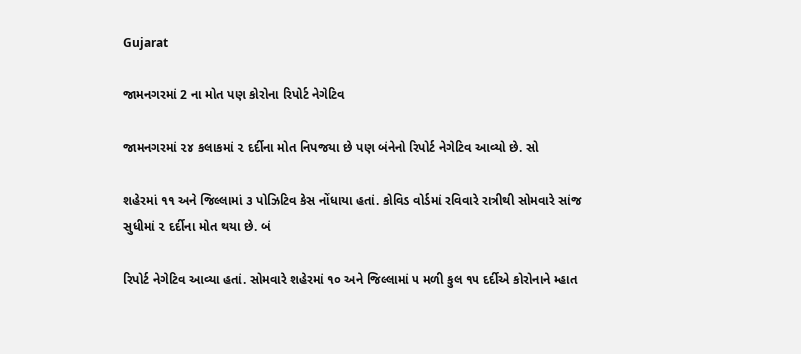Gujarat

જામનગરમાં 2 ના મોત પણ કોરોના રિપોર્ટ નેગેટિવ

જામનગરમાં ૨૪ કલાકમાં ૨ દર્દીના મોત નિપજયા છે પણ બંનેનો રિપોર્ટ નેગેટિવ આવ્યો છે. સો

શહેરમાં ૧૧ અને જિલ્લામાં ૩ પોઝિટિવ કેસ નોંધાયા હતાં. કોવિડ વોર્ડમાં રવિવારે રાત્રીથી સોમવારે સાંજ સુધીમાં ૨ દર્દીના મોત થયા છે. બં

રિપોર્ટ નેગેટિવ આવ્યા હતાં. સોમવારે શહેરમાં ૧૦ અને જિલ્લામાં ૫ મળી કુલ ૧૫ દર્દીએ કોરોનાને મ્હાત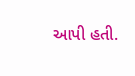આપી હતી.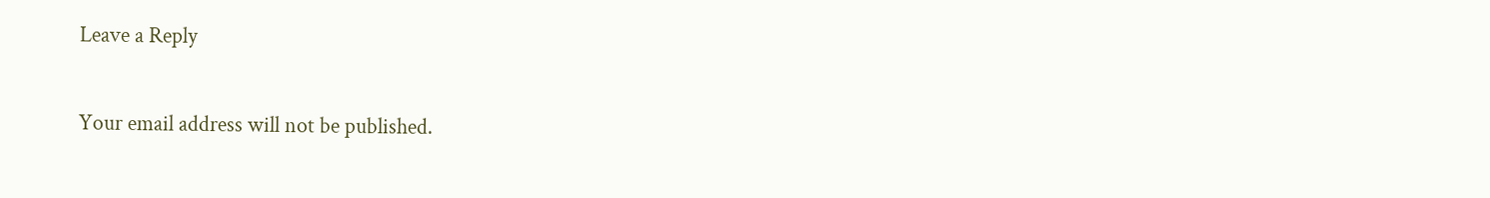Leave a Reply

Your email address will not be published.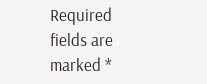Required fields are marked *